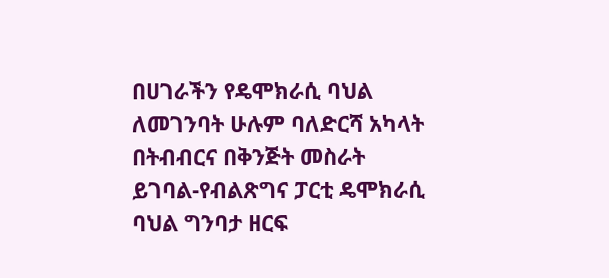በሀገራችን የዴሞክራሲ ባህል ለመገንባት ሁሉም ባለድርሻ አካላት በትብብርና በቅንጅት መስራት ይገባል-የብልጽግና ፓርቲ ዴሞክራሲ ባህል ግንባታ ዘርፍ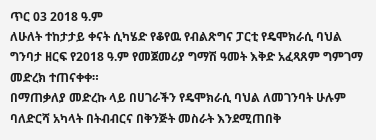ጥር 03 2018 ዓ.ም
ለሁለት ተከታታይ ቀናት ሲካሄድ የቆየዉ የብልጽግና ፓርቲ የዴሞክራሲ ባህል ግንባታ ዘርፍ የ2018 ዓ.ም የመጀመሪያ ግማሽ ዓመት እቅድ አፈጻጸም ግምገማ መድረክ ተጠናቀቀ።
በማጠቃለያ መድረኩ ላይ በሀገራችን የዴሞክራሲ ባህል ለመገንባት ሁሉም ባለድርሻ አካላት በትብብርና በቅንጅት መስራት እንደሚጠበቅ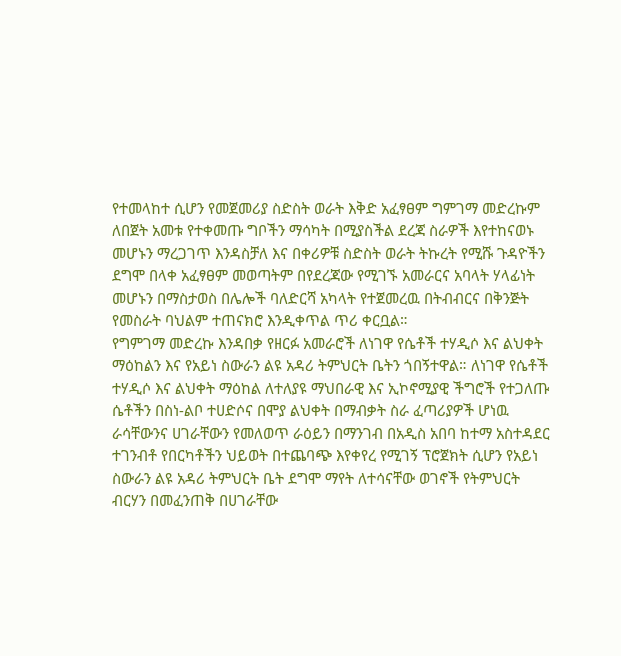የተመላከተ ሲሆን የመጀመሪያ ስድስት ወራት እቅድ አፈፃፀም ግምገማ መድረኩም ለበጀት አመቱ የተቀመጡ ግቦችን ማሳካት በሚያስችል ደረጃ ስራዎች እየተከናወኑ መሆኑን ማረጋገጥ እንዳስቻለ እና በቀሪዎቹ ስድስት ወራት ትኩረት የሚሹ ጉዳዮችን ደግሞ በላቀ አፈፃፀም መወጣትም በየደረጃው የሚገኙ አመራርና አባላት ሃላፊነት መሆኑን በማስታወስ በሌሎች ባለድርሻ አካላት የተጀመረዉ በትብብርና በቅንጅት የመስራት ባህልም ተጠናክሮ እንዲቀጥል ጥሪ ቀርቧል።
የግምገማ መድረኩ እንዳበቃ የዘርፉ አመራሮች ለነገዋ የሴቶች ተሃዲሶ እና ልህቀት ማዕከልን እና የአይነ ስውራን ልዩ አዳሪ ትምህርት ቤትን ጎበኝተዋል። ለነገዋ የሴቶች ተሃዲሶ እና ልህቀት ማዕከል ለተለያዩ ማህበራዊ እና ኢኮኖሚያዊ ችግሮች የተጋለጡ ሴቶችን በስነ-ልቦ ተሀድሶና በሞያ ልህቀት በማብቃት ስራ ፈጣሪያዎች ሆነዉ ራሳቸውንና ሀገራቸውን የመለወጥ ራዕይን በማንገብ በአዲስ አበባ ከተማ አስተዳደር ተገንብቶ የበርካቶችን ህይወት በተጨባጭ እየቀየረ የሚገኝ ፕሮጀክት ሲሆን የአይነ ስውራን ልዩ አዳሪ ትምህርት ቤት ደግሞ ማየት ለተሳናቸው ወገኖች የትምህርት ብርሃን በመፈንጠቅ በሀገራቸው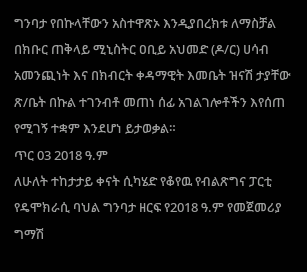ግንባታ የበኩላቸውን አስተዋጽኦ እንዲያበረክቱ ለማስቻል በክቡር ጠቅላይ ሚኒስትር ዐቢይ አህመድ (ዶ/ር) ሀሳብ አመንጪነት እና በክብርት ቀዳማዊት እመቤት ዝናሽ ታያቸው ጽ/ቤት በኩል ተገንብቶ መጠነ ሰፊ አገልገሎቶችን እየሰጠ የሚገኝ ተቋም እንደሆነ ይታወቃል።
ጥር 03 2018 ዓ.ም
ለሁለት ተከታታይ ቀናት ሲካሄድ የቆየዉ የብልጽግና ፓርቲ የዴሞክራሲ ባህል ግንባታ ዘርፍ የ2018 ዓ.ም የመጀመሪያ ግማሽ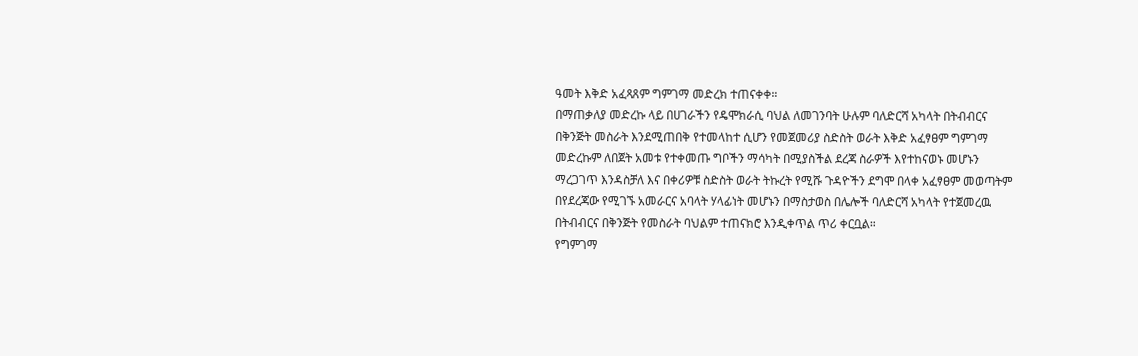ዓመት እቅድ አፈጻጸም ግምገማ መድረክ ተጠናቀቀ።
በማጠቃለያ መድረኩ ላይ በሀገራችን የዴሞክራሲ ባህል ለመገንባት ሁሉም ባለድርሻ አካላት በትብብርና በቅንጅት መስራት እንደሚጠበቅ የተመላከተ ሲሆን የመጀመሪያ ስድስት ወራት እቅድ አፈፃፀም ግምገማ መድረኩም ለበጀት አመቱ የተቀመጡ ግቦችን ማሳካት በሚያስችል ደረጃ ስራዎች እየተከናወኑ መሆኑን ማረጋገጥ እንዳስቻለ እና በቀሪዎቹ ስድስት ወራት ትኩረት የሚሹ ጉዳዮችን ደግሞ በላቀ አፈፃፀም መወጣትም በየደረጃው የሚገኙ አመራርና አባላት ሃላፊነት መሆኑን በማስታወስ በሌሎች ባለድርሻ አካላት የተጀመረዉ በትብብርና በቅንጅት የመስራት ባህልም ተጠናክሮ እንዲቀጥል ጥሪ ቀርቧል።
የግምገማ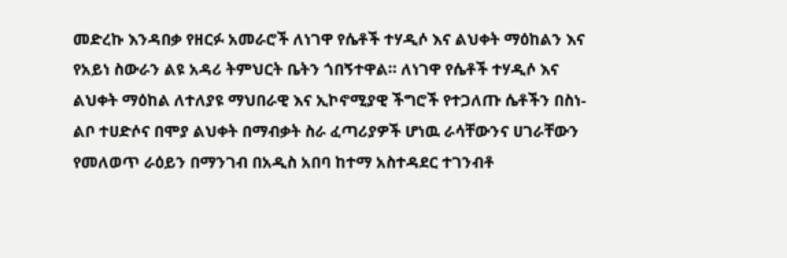መድረኩ እንዳበቃ የዘርፉ አመራሮች ለነገዋ የሴቶች ተሃዲሶ እና ልህቀት ማዕከልን እና የአይነ ስውራን ልዩ አዳሪ ትምህርት ቤትን ጎበኝተዋል። ለነገዋ የሴቶች ተሃዲሶ እና ልህቀት ማዕከል ለተለያዩ ማህበራዊ እና ኢኮኖሚያዊ ችግሮች የተጋለጡ ሴቶችን በስነ-ልቦ ተሀድሶና በሞያ ልህቀት በማብቃት ስራ ፈጣሪያዎች ሆነዉ ራሳቸውንና ሀገራቸውን የመለወጥ ራዕይን በማንገብ በአዲስ አበባ ከተማ አስተዳደር ተገንብቶ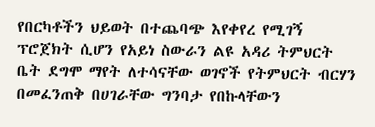የበርካቶችን ህይወት በተጨባጭ እየቀየረ የሚገኝ ፕሮጀክት ሲሆን የአይነ ስውራን ልዩ አዳሪ ትምህርት ቤት ደግሞ ማየት ለተሳናቸው ወገኖች የትምህርት ብርሃን በመፈንጠቅ በሀገራቸው ግንባታ የበኩላቸውን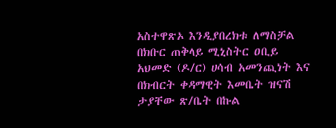አስተዋጽኦ እንዲያበረክቱ ለማስቻል በክቡር ጠቅላይ ሚኒስትር ዐቢይ አህመድ (ዶ/ር) ሀሳብ አመንጪነት እና በክብርት ቀዳማዊት እመቤት ዝናሽ ታያቸው ጽ/ቤት በኩል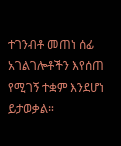ተገንብቶ መጠነ ሰፊ አገልገሎቶችን እየሰጠ የሚገኝ ተቋም እንደሆነ ይታወቃል።